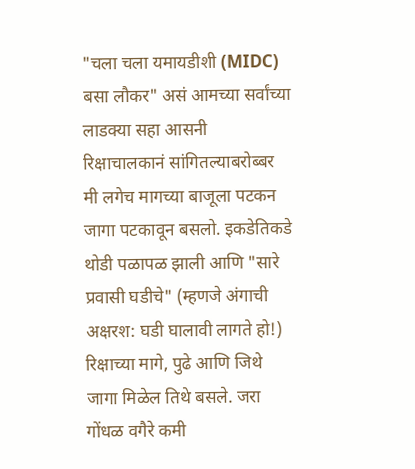"चला चला यमायडीशी (MIDC) बसा लौकर" असं आमच्या सर्वांच्या लाडक्या सहा आसनी रिक्षाचालकानं सांगितल्याबरोब्बर मी लगेच मागच्या बाजूला पटकन जागा पटकावून बसलो. इकडेतिकडे थोडी पळापळ झाली आणि "सारे प्रवासी घडीचे" (म्हणजे अंगाची अक्षरश: घडी घालावी लागते हो!) रिक्षाच्या मागे, पुढे आणि जिथे जागा मिळेल तिथे बसले. जरा गोंधळ वगैरे कमी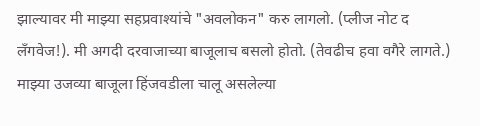झाल्यावर मी माझ्या सहप्रवाश्यांचे "अवलोकन" करु लागलो. (प्लीज नोट द लॅंगवेज!). मी अगदी दरवाजाच्या बाजूलाच बसलो होतो. (तेवढीच हवा वगैरे लागते.) माझ्या उजव्या बाजूला हिंजवडीला चालू असलेल्या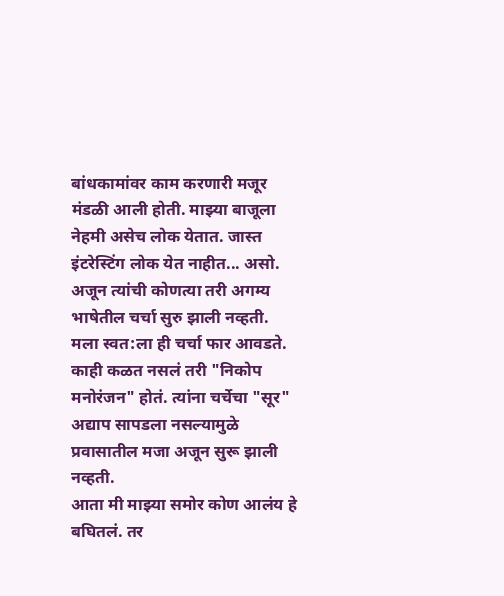बांधकामांवर काम करणारी मजूर मंडळी आली होती. माझ्या बाजूला नेहमी असेच लोक येतात. जास्त इंटरेस्टिंग लोक येत नाहीत... असो. अजून त्यांची कोणत्या तरी अगम्य भाषेतील चर्चा सुरु झाली नव्हती. मला स्वत:ला ही चर्चा फार आवडते. काही कळत नसलं तरी "निकोप मनोरंजन" होतं. त्यांना चर्चेचा "सूर" अद्याप सापडला नसल्यामुळे प्रवासातील मजा अजून सुरू झाली नव्हती.
आता मी माझ्या समोर कोण आलंय हे बघितलं. तर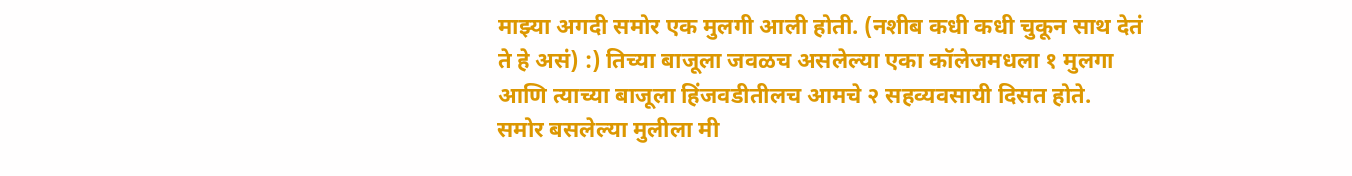माझ्या अगदी समोर एक मुलगी आली होती. (नशीब कधी कधी चुकून साथ देतं ते हे असं) :) तिच्या बाजूला जवळच असलेल्या एका कॉलेजमधला १ मुलगा आणि त्याच्या बाजूला हिंजवडीतीलच आमचे २ सहव्यवसायी दिसत होते.
समोर बसलेल्या मुलीला मी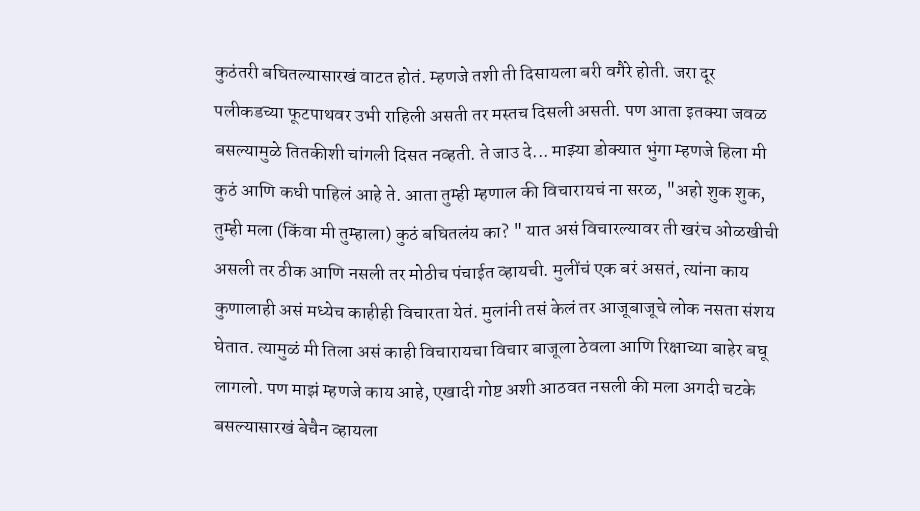कुठंतरी बघितल्यासारखं वाटत होतं. म्हणजे तशी ती दिसायला बरी वगैरे होती. जरा दूर पलीकडच्या फूटपाथवर उभी राहिली असती तर मस्तच दिसली असती. पण आता इतक्या जवळ बसल्यामुळे तितकीशी चांगली दिसत नव्हती. ते जाउ दे... माझ्या डोक्यात भुंगा म्हणजे हिला मी कुठं आणि कधी पाहिलं आहे ते. आता तुम्ही म्हणाल की विचारायचं ना सरळ, "अहो शुक शुक, तुम्ही मला (किंवा मी तुम्हाला) कुठं बघितलंय का? " यात असं विचारल्यावर ती खरंच ओळखीची असली तर ठीक आणि नसली तर मोठीच पंचाईत व्हायची. मुलींचं एक बरं असतं, त्यांना काय कुणालाही असं मध्येच काहीही विचारता येतं. मुलांनी तसं केलं तर आजूबाजूचे लोक नसता संशय घेतात. त्यामुळं मी तिला असं काही विचारायचा विचार बाजूला ठेवला आणि रिक्षाच्या बाहेर बघू लागलो. पण माझं म्हणजे काय आहे, एखादी गोष्ट अशी आठवत नसली की मला अगदी चटके बसल्यासारखं बेचैन व्हायला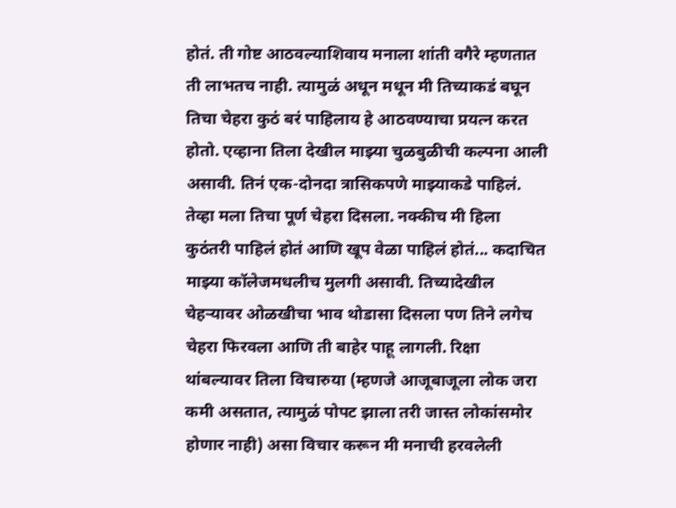होतं. ती गोष्ट आठवल्याशिवाय मनाला शांती वगैरे म्हणतात ती लाभतच नाही. त्यामुळं अधून मधून मी तिच्याकडं बघून तिचा चेहरा कुठं बरं पाहिलाय हे आठवण्याचा प्रयत्न करत होतो. एव्हाना तिला देखील माझ्या चुळबुळीची कल्पना आली असावी. तिनं एक-दोनदा त्रासिकपणे माझ्याकडे पाहिलं. तेव्हा मला तिचा पूर्ण चेहरा दिसला. नक्कीच मी हिला कुठंतरी पाहिलं होतं आणि खूप वेळा पाहिलं होतं... कदाचित माझ्या कॉलेजमधलीच मुलगी असावी. तिच्यादेखील चेहऱ्यावर ओळखीचा भाव थोडासा दिसला पण तिने लगेच चेहरा फिरवला आणि ती बाहेर पाहू लागली. रिक्षा थांबल्यावर तिला विचारुया (म्हणजे आजूबाजूला लोक जरा कमी असतात, त्यामुळं पोपट झाला तरी जास्त लोकांसमोर होणार नाही) असा विचार करून मी मनाची हरवलेली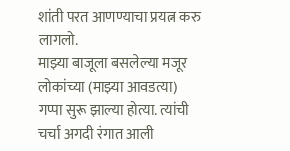शांती परत आणण्याचा प्रयत्न करु लागलो.
माझ्या बाजूला बसलेल्या मजूर लोकांच्या (माझ्या आवडत्या) गप्पा सुरू झाल्या होत्या. त्यांची चर्चा अगदी रंगात आली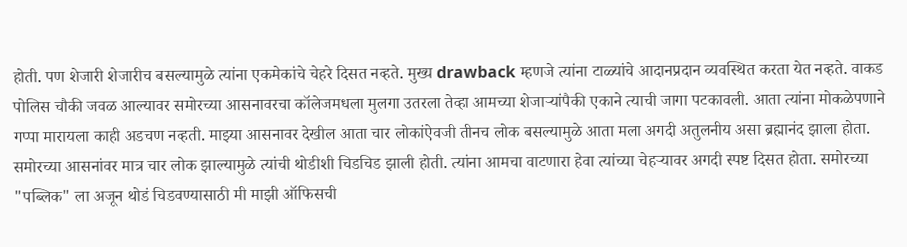होती. पण शेजारी शेजारीच बसल्यामुळे त्यांना एकमेकांचे चेहरे दिसत नव्हते. मुख्य drawback म्हणजे त्यांना टाळ्यांचे आदानप्रदान व्यवस्थित करता येत नव्हते. वाकड पोलिस चौकी जवळ आल्यावर समोरच्या आसनावरचा कॉलेजमधला मुलगा उतरला तेव्हा आमच्या शेजाऱ्यांपैकी एकाने त्याची जागा पटकावली. आता त्यांना मोकळेपणाने गप्पा मारायला काही अडचण नव्हती. माझ्या आसनावर देखील आता चार लोकांऐवजी तीनच लोक बसल्यामुळे आता मला अगदी अतुलनीय असा ब्रह्मानंद झाला होता. समोरच्या आसनांवर मात्र चार लोक झाल्यामुळे त्यांची थोडीशी चिडचिड झाली होती. त्यांना आमचा वाटणारा हेवा त्यांच्या चेहऱ्यावर अगदी स्पष्ट दिसत होता. समोरच्या "पब्लिक" ला अजून थोडं चिडवण्यासाठी मी माझी ऑफिसची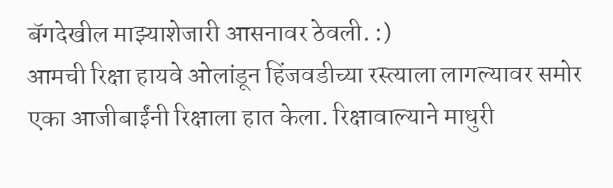बॅगदेखील माझ्याशेजारी आसनावर ठेवली. :)
आमची रिक्षा हायवे ओलांडून हिंजवडीच्या रस्त्याला लागल्यावर समोर एका आजीबाईंनी रिक्षाला हात केला. रिक्षावाल्याने माधुरी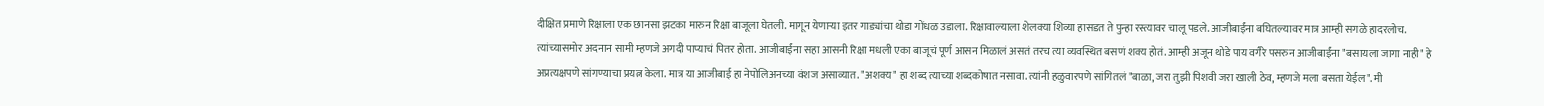दीक्षित प्रमाणे रिक्षाला एक छानसा झटका मारुन रिक्षा बाजूला घेतली. मागून येणाऱ्या इतर गाड्यांचा थोडा गोंधळ उडाला. रिक्षावाल्याला शेलक्या शिव्या हासडत ते पुन्हा रस्त्यावर चालू पडले. आजीबाईंना बघितल्यावर मात्र आम्ही सगळे हादरलोच. त्यांच्यासमोर अदनान सामी म्हणजे अगदी पाप्याचं पितर होता. आजीबाईंना सहा आसनी रिक्षा मधली एका बाजूचं पूर्ण आसन मिळालं असतं तरच त्या व्यवस्थित बसणं शक्य होतं. आम्ही अजून थोडे पाय वगैरे पसरुन आजीबाईंना "बसायला जागा नाही" हे अप्रत्यक्षपणे सांगण्याचा प्रयत्न केला. मात्र या आजीबाई हा नेपोलिअनच्या वंशज असाव्यात. "अशक्य" हा शब्द त्याच्या शब्दकोषात नसावा. त्यांनी हळुवारपणे सांगितलं "बाळा, जरा तुझी पिशवी जरा खाली ठेव, म्हणजे मला बसता येईल". मी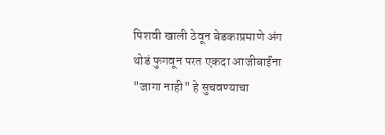पिशवी खाली ठेवून बेडकाप्रमाणे अंग थोडं फुगवून परत एकदा आजीबाईंना "जागा नाही" हे सुचवण्याचा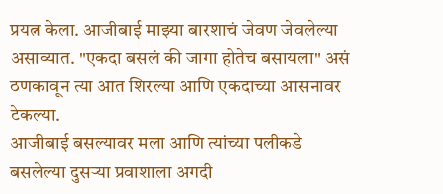प्रयत्न केला. आजीबाई माझ्या बारशाचं जेवण जेवलेल्या असाव्यात. "एकदा बसलं की जागा होतेच बसायला" असं ठणकावून त्या आत शिरल्या आणि एकदाच्या आसनावर टेकल्या.
आजीबाई बसल्यावर मला आणि त्यांच्या पलीकडे बसलेल्या दुसऱ्या प्रवाशाला अगदी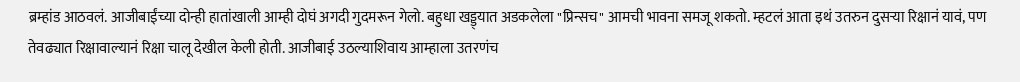ब्रम्हांड आठवलं. आजीबाईंच्या दोन्ही हातांखाली आम्ही दोघं अगदी गुदमरून गेलो. बहुधा खड्ड्यात अडकलेला "प्रिन्सच" आमची भावना समजू शकतो. म्हटलं आता इथं उतरुन दुसऱ्या रिक्षानं यावं, पण तेवढ्यात रिक्षावाल्यानं रिक्षा चालू देखील केली होती. आजीबाई उठल्याशिवाय आम्हाला उतरणंच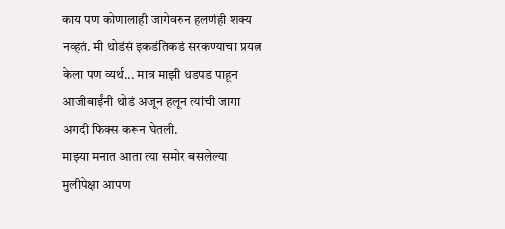काय पण कोणालाही जागेवरुन हलणंही शक्य नव्हतं. मी थोडंसं इकडंतिकडं सरकण्याचा प्रयत्न केला पण व्यर्थ... मात्र माझी धडपड पाहून आजीबाईंनी थोडं अजून हलून त्यांची जागा अगदी फिक्स करून घेतली.
माझ्या मनात आता त्या समोर बसलेल्या मुलीपेक्षा आपण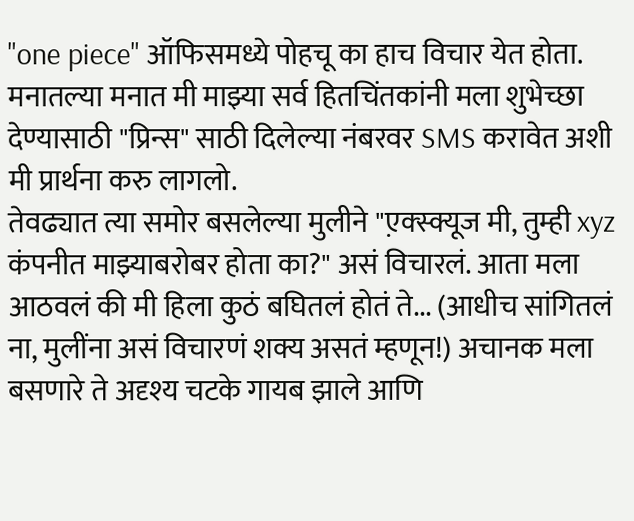"one piece" ऑफिसमध्ये पोहचू का हाच विचार येत होता. मनातल्या मनात मी माझ्या सर्व हितचिंतकांनी मला शुभेच्छा देण्यासाठी "प्रिन्स" साठी दिलेल्या नंबरवर SMS करावेत अशी मी प्रार्थना करु लागलो.
तेवढ्यात त्या समोर बसलेल्या मुलीने "ए़क्स्क्यूज मी, तुम्ही xyz कंपनीत माझ्याबरोबर होता का?" असं विचारलं. आता मला आठवलं की मी हिला कुठं बघितलं होतं ते... (आधीच सांगितलं ना, मुलींना असं विचारणं शक्य असतं म्हणून!) अचानक मला बसणारे ते अदृश्य चटके गायब झाले आणि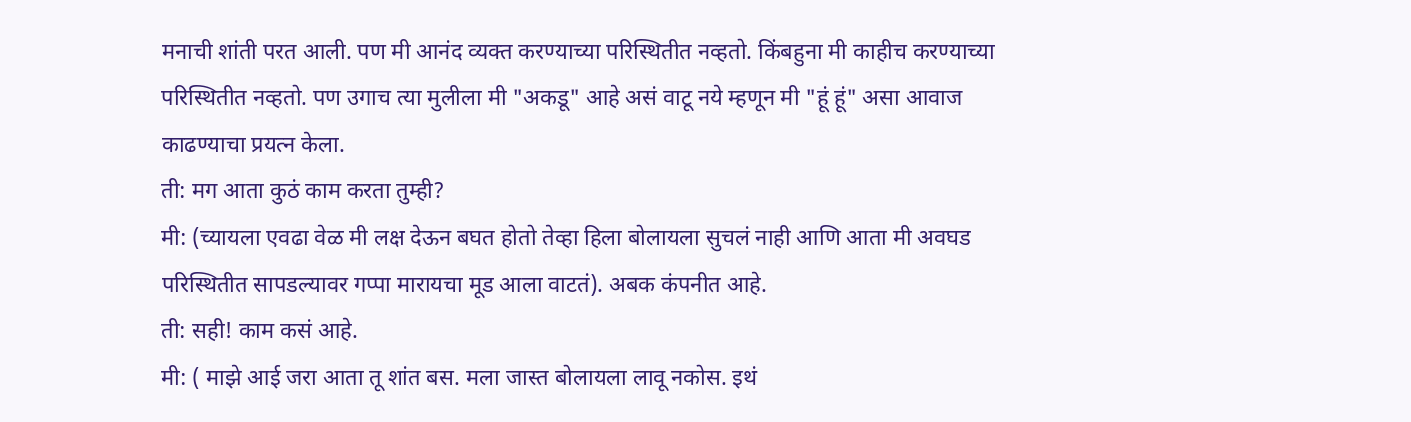मनाची शांती परत आली. पण मी आनंद व्यक्त करण्याच्या परिस्थितीत नव्हतो. किंबहुना मी काहीच करण्याच्या परिस्थितीत नव्हतो. पण उगाच त्या मुलीला मी "अकडू" आहे असं वाटू नये म्हणून मी "हूं हूं" असा आवाज काढण्याचा प्रयत्न केला.
ती: मग आता कुठं काम करता तुम्ही?
मी: (च्यायला एवढा वेळ मी लक्ष देऊन बघत होतो तेव्हा हिला बोलायला सुचलं नाही आणि आता मी अवघड परिस्थितीत सापडल्यावर गप्पा मारायचा मूड आला वाटतं). अबक कंपनीत आहे.
ती: सही! काम कसं आहे.
मी: ( माझे आई जरा आता तू शांत बस. मला जास्त बोलायला लावू नकोस. इथं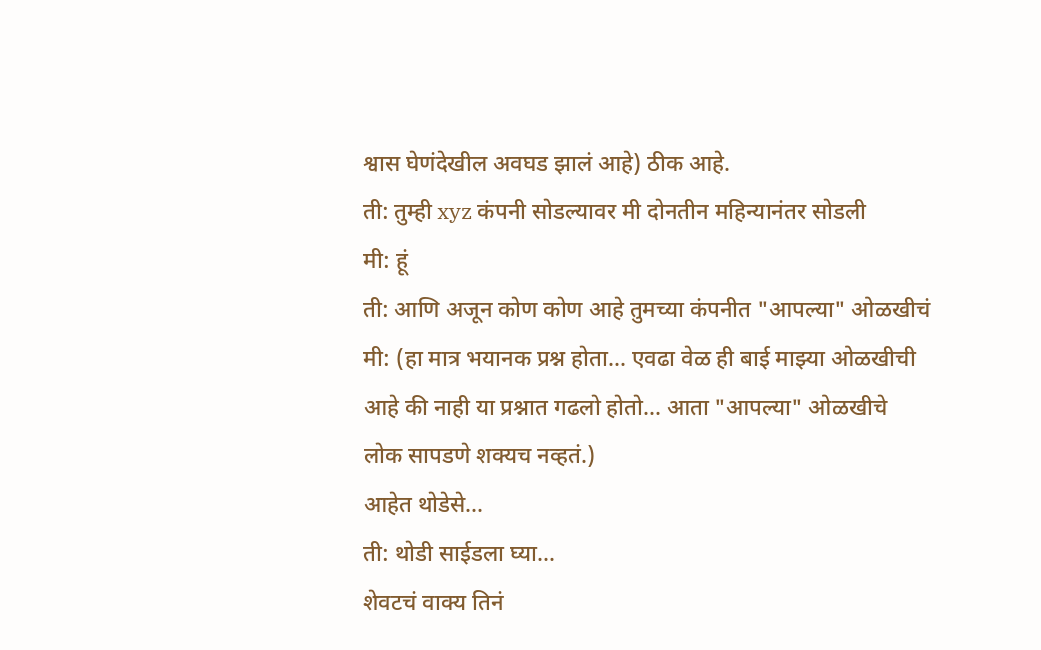श्वास घेणंदेखील अवघड झालं आहे) ठीक आहे.
ती: तुम्ही xyz कंपनी सोडल्यावर मी दोनतीन महिन्यानंतर सोडली
मी: हूं
ती: आणि अजून कोण कोण आहे तुमच्या कंपनीत "आपल्या" ओळखीचं
मी: (हा मात्र भयानक प्रश्न होता... एवढा वेळ ही बाई माझ्या ओळखीची आहे की नाही या प्रश्नात गढलो होतो... आता "आपल्या" ओळखीचे लोक सापडणे शक्यच नव्हतं.)
आहेत थोडेसे...
ती: थोडी साईडला घ्या...
शेवटचं वाक्य तिनं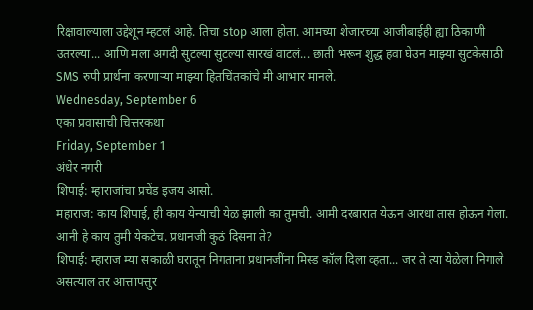रिक्षावाल्याला उद्देशून म्हटलं आहे. तिचा stop आला होता. आमच्या शेजारच्या आजीबाईही ह्या ठिकाणी उतरल्या... आणि मला अगदी सुटल्या सुटल्या सारखं वाटलं... छाती भरून शुद्ध हवा घेउन माझ्या सुटकेसाठी SMS रुपी प्रार्थना करणाऱ्या माझ्या हितचिंतकांचे मी आभार मानले.
Wednesday, September 6
एका प्रवासाची चित्तरकथा
Friday, September 1
अंधेर नगरी
शिपाई: म्हाराजांचा प्रचेंड इजय आसो.
महाराज: काय शिपाई, ही काय येन्याची येळ झाली का तुमची. आमी दरबारात येऊन आरधा तास होऊन गेला. आनी हे काय तुमी येकटेच. प्रधानजी कुठं दिसना ते?
शिपाई: म्हाराज म्या सकाळी घरातून निगताना प्रधानजींना मिस्ड कॉल दिला व्हता... जर ते त्या येळेला निगाले असत्याल तर आत्तापत्तुर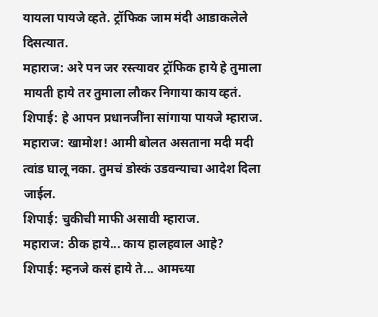यायला पायजे व्हते. ट्रॉफिक जाम मंदी आडाकलेले दिसत्यात.
महाराज: अरे पन जर रस्त्यावर ट्रॉफिक हाये हे तुमाला मायती हाये तर तुमाला लौकर निगाया काय व्हतं.
शिपाई: हे आपन प्रधानजींना सांगाया पायजे म्हाराज.
महाराज: खामोश! आमी बोलत असताना मदी मदी त्वांड घालू नका. तुमचं डोस्कं उडवन्याचा आदेश दिला जाईल.
शिपाई: चुकीची माफी असावी म्हाराज.
महाराज: ठीक हाये... काय हालहवाल आहे?
शिपाई: म्हनजे कसं हाये ते... आमच्या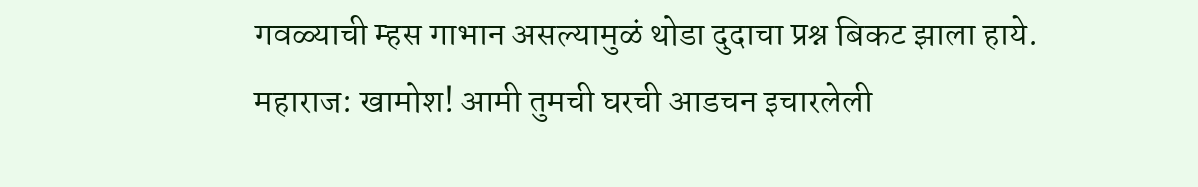गवळ्याची म्हस गाभान असल्यामुळं थोडा दुदाचा प्रश्न बिकट झाला हाये.
महाराज: खामोश! आमी तुमची घरची आडचन इचारलेली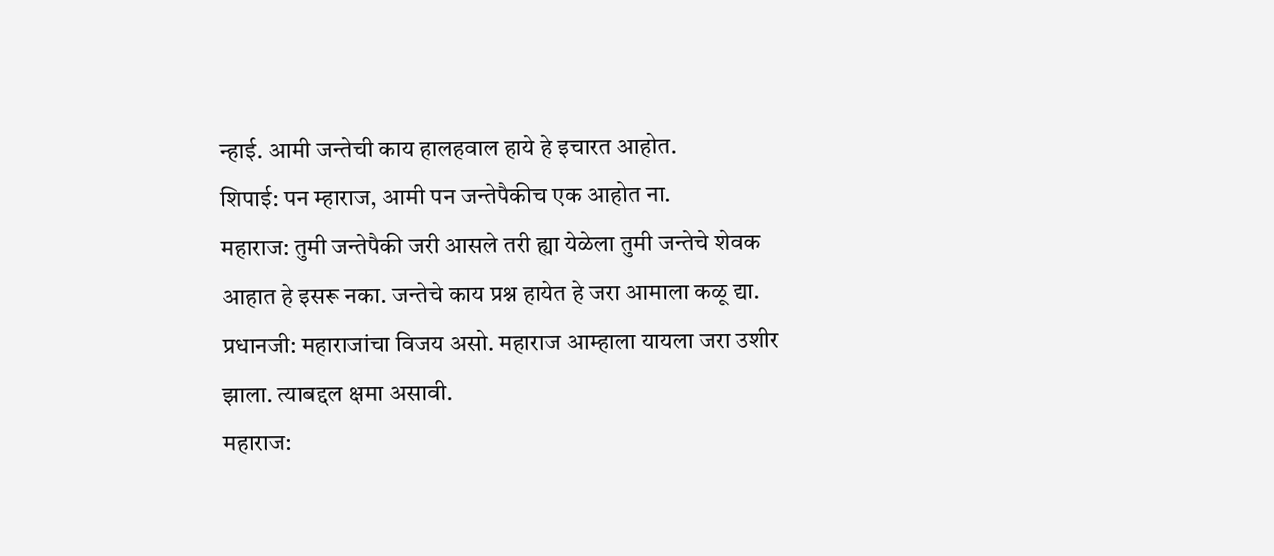न्हाई. आमी जन्तेची काय हालहवाल हाये हे इचारत आहोत.
शिपाई: पन म्हाराज, आमी पन जन्तेपैकीच एक आहोत ना.
महाराज: तुमी जन्तेपैकी जरी आसले तरी ह्या येळेला तुमी जन्तेचे शेवक आहात हे इसरू नका. जन्तेचे काय प्रश्न हायेत हे जरा आमाला कळू द्या.
प्रधानजी: महाराजांचा विजय असो. महाराज आम्हाला यायला जरा उशीर झाला. त्याबद्दल क्षमा असावी.
महाराज: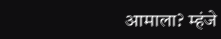आमाला? म्हंजे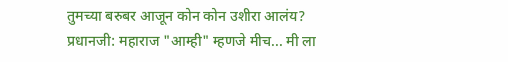तुमच्या बरुबर आजून कोन कोन उशीरा आलंय?
प्रधानजी: महाराज "आम्ही" म्हणजे मीच... मी ला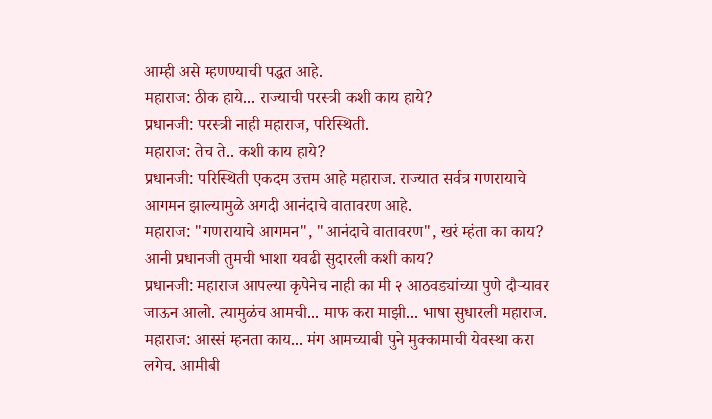आम्ही असे म्हणण्याची पद्धत आहे.
महाराज: ठीक हाये... राज्याची परस्त्री कशी काय हाये?
प्रधानजी: परस्त्री नाही महाराज, परिस्थिती.
महाराज: तेच ते.. कशी काय हाये?
प्रधानजी: परिस्थिती एकदम उत्तम आहे महाराज. राज्यात सर्वत्र गणरायाचे आगमन झाल्यामुळे अगदी आनंदाचे वातावरण आहे.
महाराज: "गणरायाचे आगमन", "आनंदाचे वातावरण", खरं म्हंता का काय? आनी प्रधानजी तुमची भाशा यवढी सुदारली कशी काय?
प्रधानजी: महाराज आपल्या कृपेनेच नाही का मी २ आठवड्यांच्या पुणे दौऱ्यावर जाऊन आलो. त्यामुळंच आमची... माफ करा माझी... भाषा सुधारली महाराज.
महाराज: आस्सं म्हनता काय... मंग आमच्याबी पुने मुक्कामाची येवस्था करा लगेच. आमीबी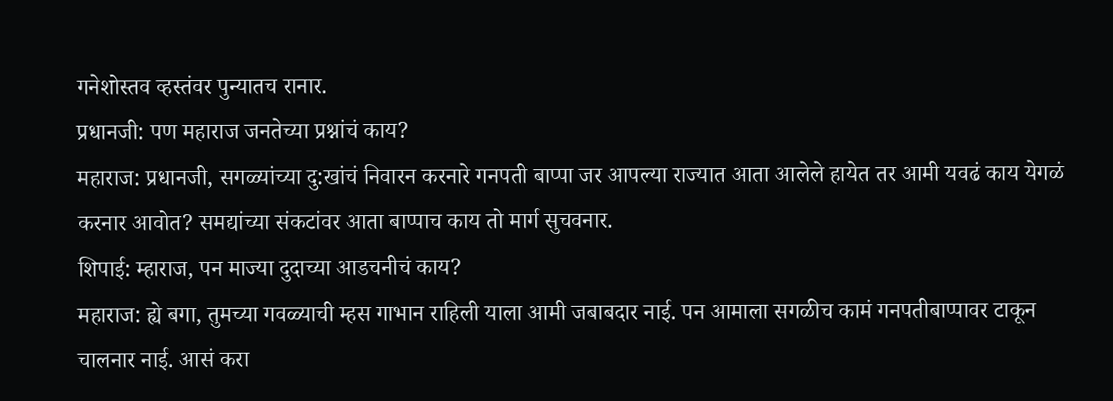गनेशोस्तव व्हस्तंवर पुन्यातच रानार.
प्रधानजी: पण महाराज जनतेच्या प्रश्नांचं काय?
महाराज: प्रधानजी, सगळ्यांच्या दु:खांचं निवारन करनारे गनपती बाप्पा जर आपल्या राज्यात आता आलेले हायेत तर आमी यवढं काय येगळं करनार आवोत? समद्यांच्या संकटांवर आता बाप्पाच काय तो मार्ग सुचवनार.
शिपाई: म्हाराज, पन माज्या दुदाच्या आडचनीचं काय?
महाराज: ह्ये बगा, तुमच्या गवळ्याची म्हस गाभान राहिली याला आमी जबाबदार नाई. पन आमाला सगळीच कामं गनपतीबाप्पावर टाकून चालनार नाई. आसं करा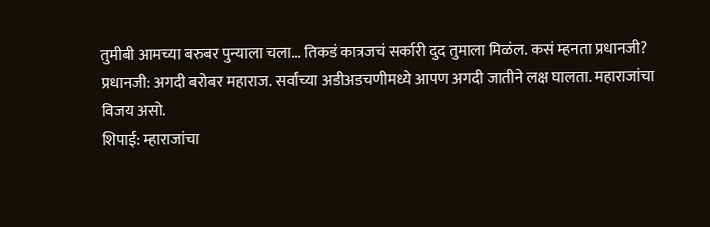तुमीबी आमच्या बरुबर पुन्याला चला... तिकडं कात्रजचं सर्कारी दुद तुमाला मिळंल. कसं म्हनता प्रधानजी?
प्रधानजी: अगदी बरोबर महाराज. सर्वांच्या अडीअडचणीमध्ये आपण अगदी जातीने लक्ष घालता. महाराजांचा विजय असो.
शिपाई: म्हाराजांचा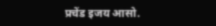प्रचेंड इजय आसो.